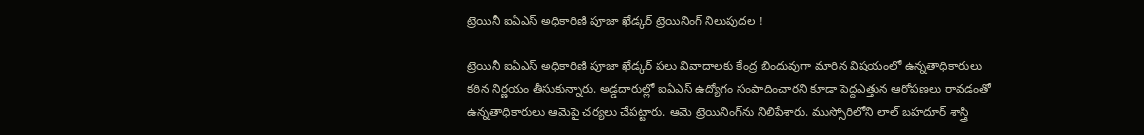ట్రెయినీ ఐఏఎస్‌ అధికారిణి పూజా ఖేడ్కర్‌ ట్రెయినింగ్ నిలుపుదల !

ట్రెయినీ ఐఏఎస్‌ అధికారిణి పూజా ఖేడ్కర్‌ పలు వివాదాలకు కేంద్ర బిందువుగా మారిన విషయంలో ఉన్నతాధికారులు కఠిన నిర్ణయం తీసుకున్నారు. అడ్డదారుల్లో ఐఏఎస్‌ ఉద్యోగం సంపాదించారని కూడా పెద్దఎత్తున ఆరోపణలు రావడంతో ఉన్నతాధికారులు ఆమెపై చర్యలు చేపట్టారు. ఆమె ట్రెయినింగ్‌ను నిలిపేశారు. ముస్సోరిలోని లాల్‌ బహదూర్‌ శాస్త్రి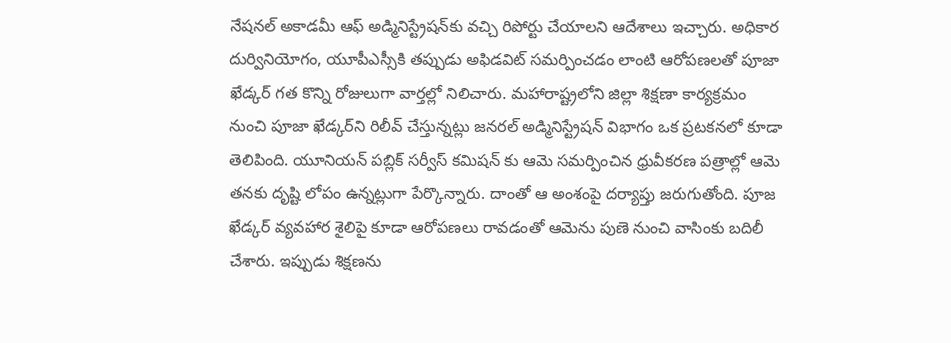నేషనల్ అకాడమీ ఆఫ్ అడ్మినిస్ట్రేషన్‌కు వచ్చి రిపోర్టు చేయాలని ఆదేశాలు ఇచ్చారు. అధికార దుర్వినియోగం, యూపీఎస్సీకి తప్పుడు అఫిడవిట్‌ సమర్పించడం లాంటి ఆరోపణలతో పూజా ఖేడ్కర్‌ గత కొన్ని రోజులుగా వార్తల్లో నిలిచారు. మహారాష్ట్రలోని జిల్లా శిక్షణా కార్యక్రమం నుంచి పూజా ఖేడ్కర్‌ని రిలీవ్‌ చేస్తున్నట్లు జనరల్‌ అడ్మినిస్ట్రేషన్‌ విభాగం ఒక ప్రటకనలో కూడా తెలిపింది. యూనియన్ పబ్లిక్ సర్వీస్ కమిషన్ కు ఆమె సమర్పించిన ధ్రువీకరణ పత్రాల్లో ఆమె తనకు దృష్టి లోపం ఉన్నట్లుగా పేర్కొన్నారు. దాంతో ఆ అంశంపై దర్యాప్తు జరుగుతోంది. పూజ ఖేడ్కర్‌ వ్యవహార శైలిపై కూడా ఆరోపణలు రావడంతో ఆమెను పుణె నుంచి వాసింకు బదిలీ చేశారు. ఇప్పుడు శిక్షణను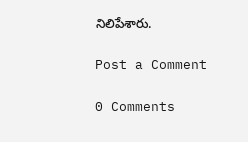నిలిపేశారు.

Post a Comment

0 Comments